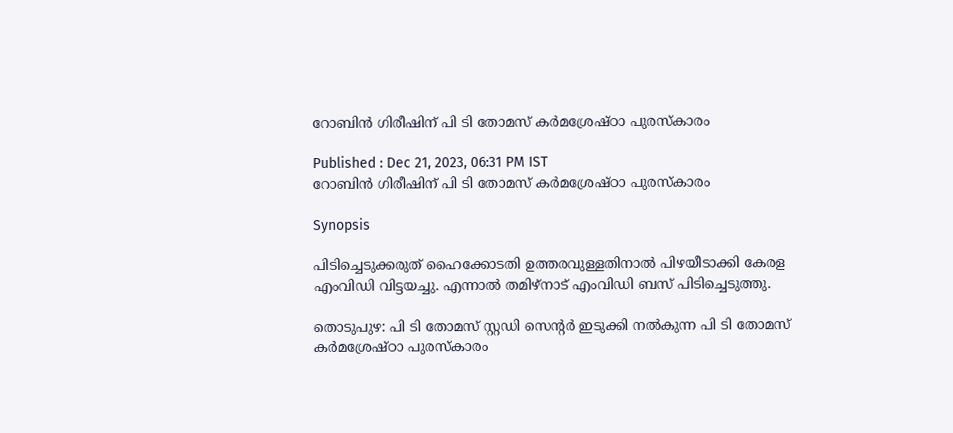റോബിൻ ഗിരീഷിന് പി ടി തോമസ് കർമശ്രേഷ്ഠാ പുരസ്കാരം

Published : Dec 21, 2023, 06:31 PM IST
റോബിൻ ഗിരീഷിന് പി ടി തോമസ് കർമശ്രേഷ്ഠാ പുരസ്കാരം

Synopsis

പിടിച്ചെടുക്കരുത് ഹൈക്കോടതി ഉത്തരവുള്ളതിനാല്‍ പിഴയീടാക്കി കേരള എംവിഡി വിട്ടയച്ചു. എന്നാൽ തമിഴ്നാട് എംവിഡി ബസ് പിടിച്ചെടുത്തു.

തൊടുപുഴ: പി ടി തോമസ് സ്റ്റഡി സെന്റർ ഇടുക്കി നൽകുന്ന പി ടി തോമസ് കർമശ്രേഷ്ഠാ പുരസ്കാരം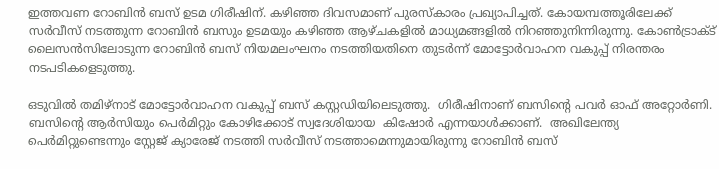ഇത്തവണ റോബിൻ ബസ് ഉടമ ഗിരീഷിന്. കഴിഞ്ഞ ദിവസമാണ് പുരസ്കാരം പ്രഖ്യാപിച്ചത്. കോയമ്പത്തൂരിലേക്ക് സർവീസ് നടത്തുന്ന റോബിൻ ബസും ഉടമയും കഴിഞ്ഞ ആഴ്ചകളിൽ മാധ്യമങ്ങളിൽ നിറഞ്ഞുനിന്നിരുന്നു. കോൺട്രാക്ട് ലൈസൻസിലോടുന്ന റോബിൻ ബസ് നിയമലംഘനം നടത്തിയതിനെ തുടർന്ന് മോട്ടോർവാഹന വകുപ്പ് നിരന്തരം നടപടികളെടുത്തു.

ഒടുവിൽ തമിഴ്നാട് മോട്ടോർവാഹന വകുപ്പ് ബസ് കസ്റ്റഡിയിലെടുത്തു.  ഗിരീഷിനാണ് ബസിന്റെ പവർ ഓഫ് അറ്റോർണി. ബസിന്റെ ആർസിയും പെർമിറ്റും കോഴിക്കോട് സ്വദേശിയായ  കിഷോർ എന്നയാൾക്കാണ്.  അഖിലേന്ത്യ പെര്‍മിറ്റുണ്ടെന്നും സ്റ്റേജ് ക്യാരേജ് നടത്തി സർവീസ് നടത്താമെന്നുമായിരുന്നു റോബിൻ ബസ്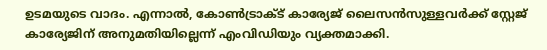ഉടമയുടെ വാദം. എന്നാൽ, കോൺട്രാക്ട് കാര്യേജ് ലൈസൻസുള്ളവർക്ക് സ്റ്റേജ് കാര്യേജിന് അനുമതിയില്ലെന്ന് എംവിഡിയും വ്യക്തമാക്കി.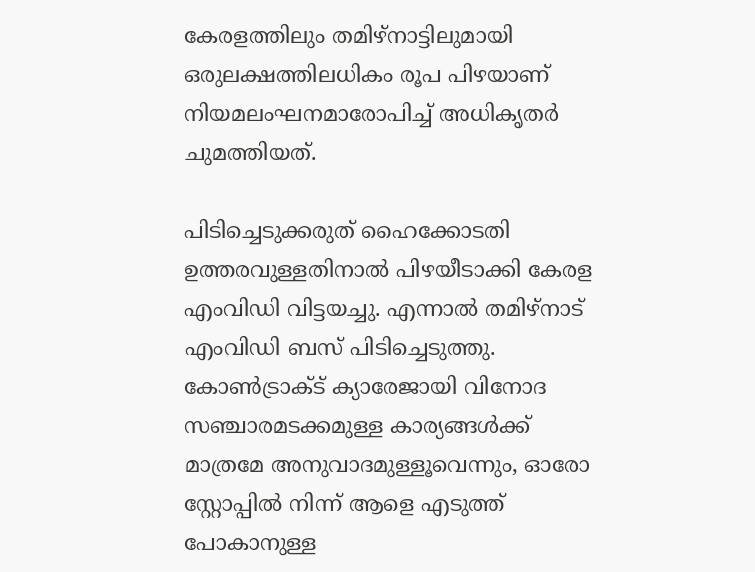കേരളത്തിലും തമിഴ്‌നാട്ടിലുമായി ഒരുലക്ഷത്തിലധികം രൂപ പിഴയാണ് നിയമലംഘനമാരോപിച്ച് അധികൃതര്‍ ചുമത്തിയത്.

പിടിച്ചെടുക്കരുത് ഹൈക്കോടതി ഉത്തരവുള്ളതിനാല്‍ പിഴയീടാക്കി കേരള എംവിഡി വിട്ടയച്ചു. എന്നാൽ തമിഴ്നാട് എംവിഡി ബസ് പിടിച്ചെടുത്തു.  കോണ്‍ട്രാക്ട് ക്യാരേജായി വിനോദ സഞ്ചാരമടക്കമുള്ള കാര്യങ്ങള്‍ക്ക് മാത്രമേ അനുവാദമുള്ളൂവെന്നും, ഓരോ സ്റ്റോപ്പില്‍ നിന്ന് ആളെ എടുത്ത് പോകാനുള്ള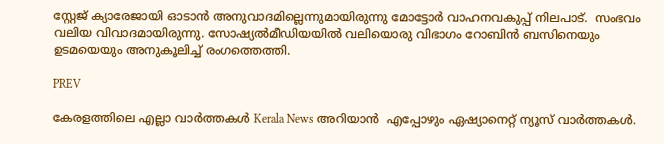സ്റ്റേജ് ക്യാരേജായി ഓടാന്‍ അനുവാദമില്ലെന്നുമായിരുന്നു മോട്ടോര്‍ വാഹനവകുപ്പ് നിലപാട്.  സംഭവം വലിയ വിവാദമായിരുന്നു. സോഷ്യൽമീഡിയയിൽ വലിയൊരു വിഭാഗം റോബിൻ ബസിനെയും ഉടമയെയും അനുകൂലിച്ച് രംഗത്തെത്തി.

PREV

കേരളത്തിലെ എല്ലാ വാർത്തകൾ Kerala News അറിയാൻ  എപ്പോഴും ഏഷ്യാനെറ്റ് ന്യൂസ് വാർത്തകൾ.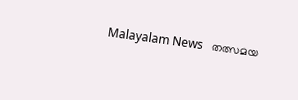Malayalam News   തത്സമയ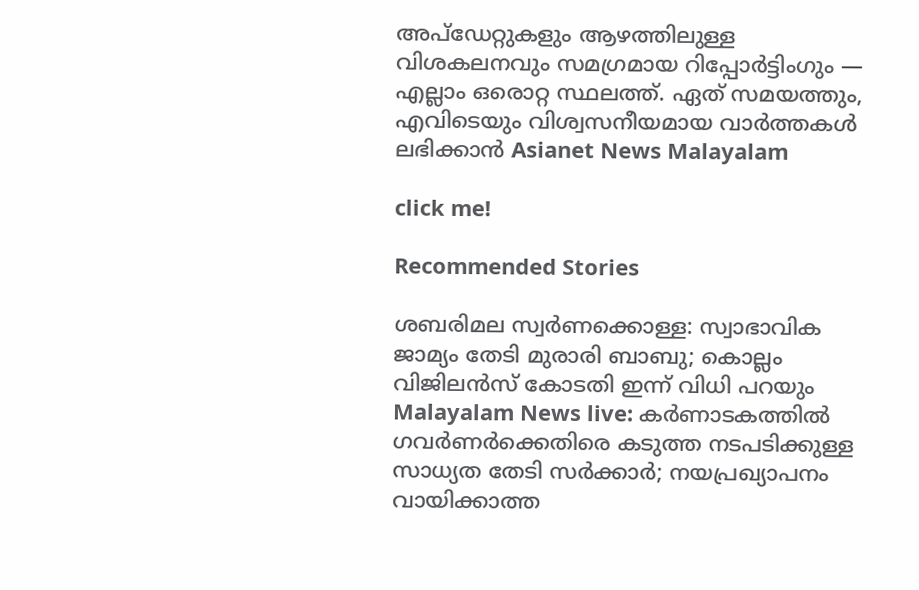അപ്‌ഡേറ്റുകളും ആഴത്തിലുള്ള വിശകലനവും സമഗ്രമായ റിപ്പോർട്ടിംഗും — എല്ലാം ഒരൊറ്റ സ്ഥലത്ത്. ഏത് സമയത്തും, എവിടെയും വിശ്വസനീയമായ വാർത്തകൾ ലഭിക്കാൻ Asianet News Malayalam

click me!

Recommended Stories

ശബരിമല സ്വർണക്കൊള്ള: സ്വാഭാവിക ജാമ്യം തേടി മുരാരി ബാബു; കൊല്ലം വിജിലൻസ് കോടതി ഇന്ന് വിധി പറയും
Malayalam News live: കർണാടകത്തിൽ ഗവർണർക്കെതിരെ കടുത്ത നടപടിക്കുള്ള സാധ്യത തേടി സർക്കാർ; നയപ്രഖ്യാപനം വായിക്കാത്ത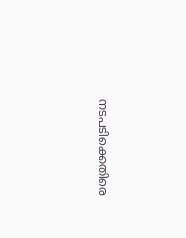നടപടിക്കെതിരെ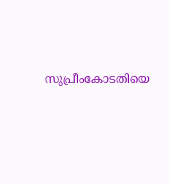സുപ്രീംകോടതിയെ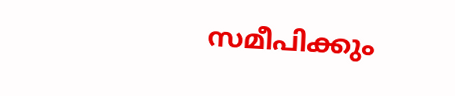സമീപിക്കും